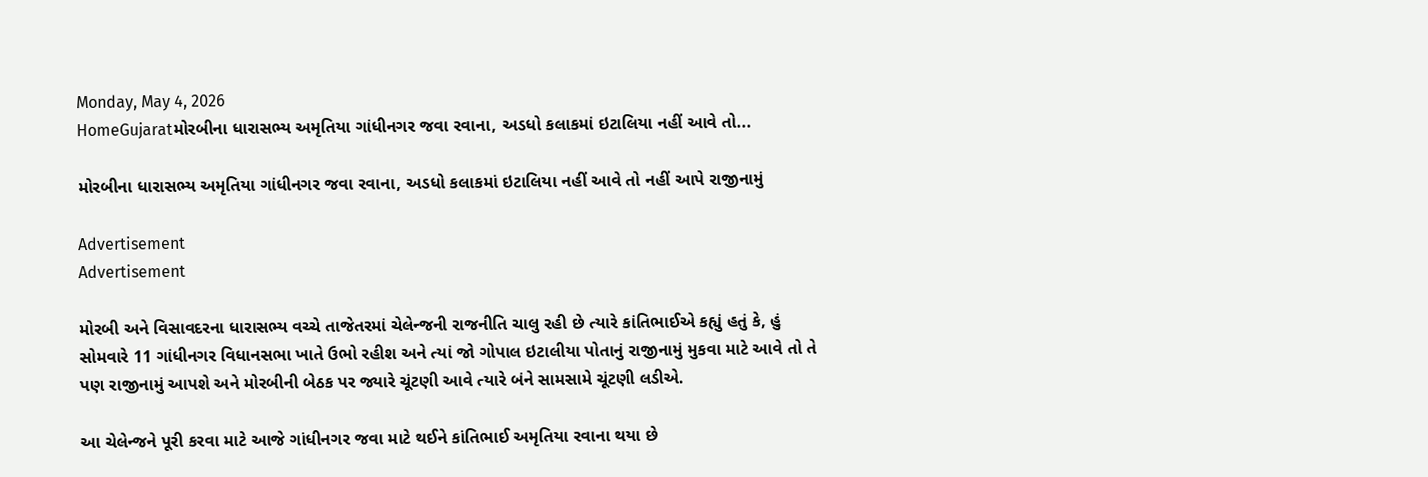Monday, May 4, 2026
HomeGujaratમોરબીના ધારાસભ્ય અમૃતિયા ગાંધીનગર જવા રવાના, અડધો કલાકમાં ઇટાલિયા નહીં આવે તો...

મોરબીના ધારાસભ્ય અમૃતિયા ગાંધીનગર જવા રવાના, અડધો કલાકમાં ઇટાલિયા નહીં આવે તો નહીં આપે રાજીનામું

Advertisement
Advertisement

મોરબી અને વિસાવદરના ધારાસભ્ય વચ્ચે તાજેતરમાં ચેલેન્જની રાજનીતિ ચાલુ રહી છે ત્યારે કાંતિભાઈએ કહ્યું હતું કે, હું સોમવારે 11 ગાંધીનગર વિધાનસભા ખાતે ઉભો રહીશ અને ત્યાં જો ગોપાલ ઇટાલીયા પોતાનું રાજીનામું મુકવા માટે આવે તો તે પણ રાજીનામું આપશે અને મોરબીની બેઠક પર જ્યારે ચૂંટણી આવે ત્યારે બંને સામસામે ચૂંટણી લડીએ.

આ ચેલેન્જને પૂરી કરવા માટે આજે ગાંધીનગર જવા માટે થઈને કાંતિભાઈ અમૃતિયા રવાના થયા છે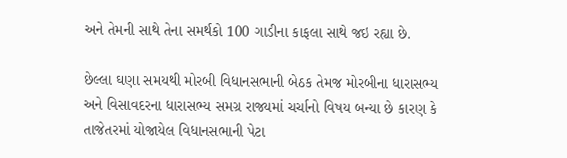અને તેમની સાથે તેના સમર્થકો 100 ગાડીના કાફલા સાથે જઇ રહ્યા છે.

છેલ્લા ઘણા સમયથી મોરબી વિધાનસભાની બેઠક તેમજ મોરબીના ધારાસભ્ય અને વિસાવદરના ધારાસભ્ય સમગ્ર રાજ્યમાં ચર્ચાનો વિષય બન્યા છે કારણ કે તાજેતરમાં યોજાયેલ વિધાનસભાની પેટા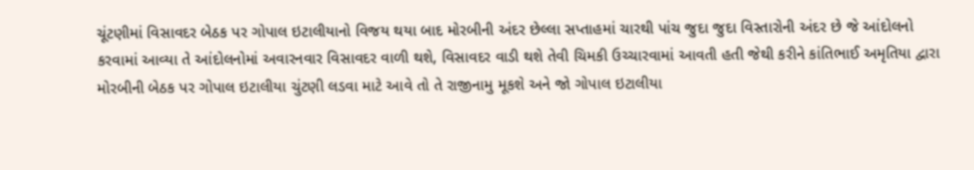ચૂંટણીમાં વિસાવદર બેઠક પર ગોપાલ ઇટાલીયાનો વિજય થયા બાદ મોરબીની અંદર છેલ્લા સપ્તાહમાં ચારથી પાંચ જુદા જુદા વિસ્તારોની અંદર છે જે આંદોલનો કરવામાં આવ્યા તે આંદોલનોમાં અવારનવાર વિસાવદર વાળી થશે, વિસાવદર વાડી થશે તેવી ચિમકી ઉચ્ચારવામાં આવતી હતી જેથી કરીને કાંતિભાઈ અમૃતિયા દ્વારા મોરબીની બેઠક પર ગોપાલ ઇટાલીયા ચુંટણી લડવા માટે આવે તો તે રાજીનામુ મૂકશે અને જો ગોપાલ ઇટાલીયા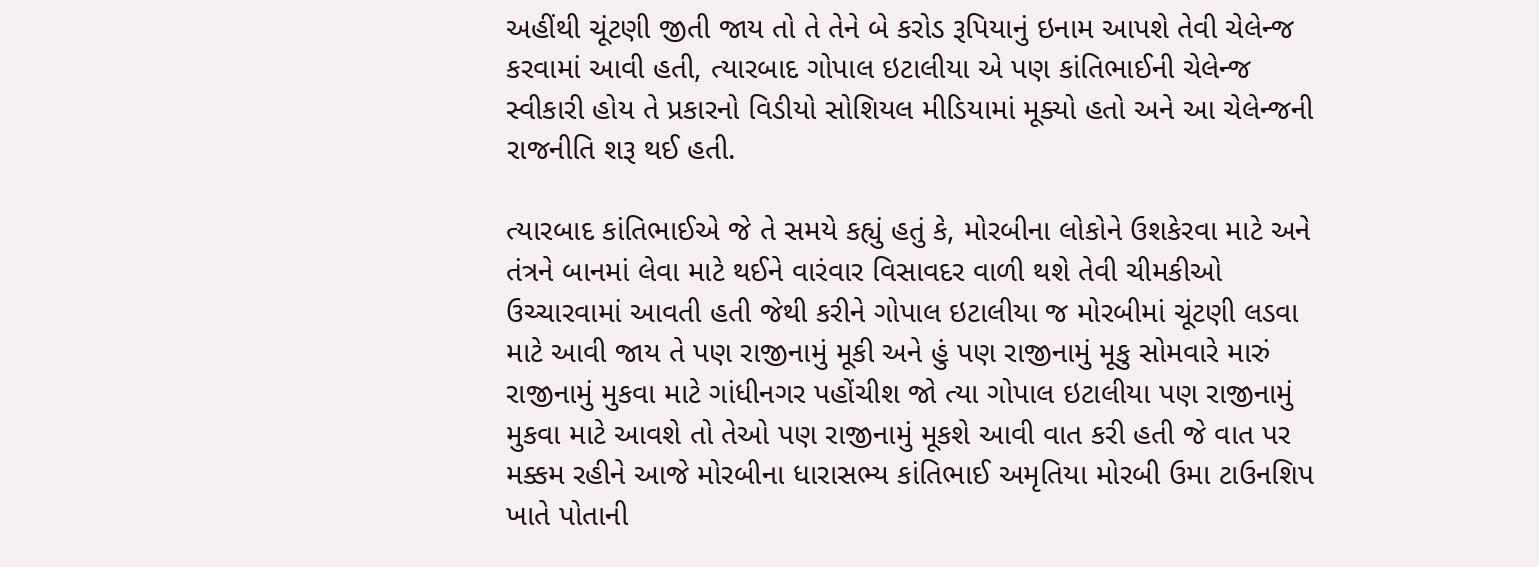અહીંથી ચૂંટણી જીતી જાય તો તે તેને બે કરોડ રૂપિયાનું ઇનામ આપશે તેવી ચેલેન્જ કરવામાં આવી હતી, ત્યારબાદ ગોપાલ ઇટાલીયા એ પણ કાંતિભાઈની ચેલેન્જ સ્વીકારી હોય તે પ્રકારનો વિડીયો સોશિયલ મીડિયામાં મૂક્યો હતો અને આ ચેલેન્જની રાજનીતિ શરૂ થઈ હતી.

ત્યારબાદ કાંતિભાઈએ જે તે સમયે કહ્યું હતું કે, મોરબીના લોકોને ઉશકેરવા માટે અને તંત્રને બાનમાં લેવા માટે થઈને વારંવાર વિસાવદર વાળી થશે તેવી ચીમકીઓ ઉચ્ચારવામાં આવતી હતી જેથી કરીને ગોપાલ ઇટાલીયા જ મોરબીમાં ચૂંટણી લડવા માટે આવી જાય તે પણ રાજીનામું મૂકી અને હું પણ રાજીનામું મૂકુ સોમવારે મારું રાજીનામું મુકવા માટે ગાંધીનગર પહોંચીશ જો ત્યા ગોપાલ ઇટાલીયા પણ રાજીનામું મુકવા માટે આવશે તો તેઓ પણ રાજીનામું મૂકશે આવી વાત કરી હતી જે વાત પર મક્કમ રહીને આજે મોરબીના ધારાસભ્ય કાંતિભાઈ અમૃતિયા મોરબી ઉમા ટાઉનશિપ ખાતે પોતાની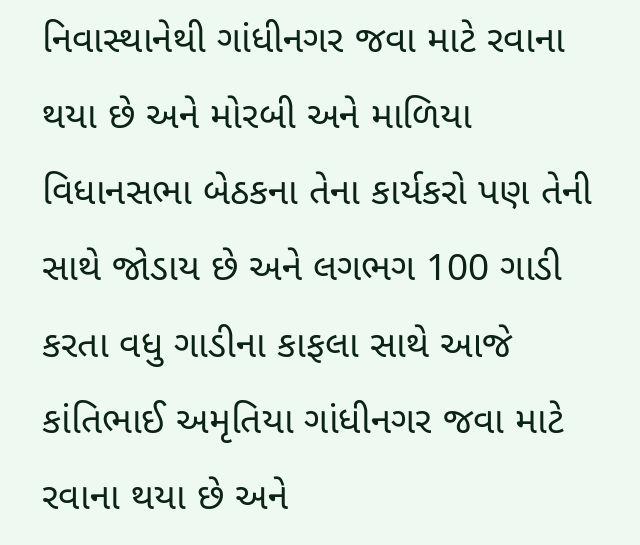નિવાસ્થાનેથી ગાંધીનગર જવા માટે રવાના થયા છે અને મોરબી અને માળિયા વિધાનસભા બેઠકના તેના કાર્યકરો પણ તેની સાથે જોડાય છે અને લગભગ 100 ગાડી કરતા વધુ ગાડીના કાફલા સાથે આજે કાંતિભાઈ અમૃતિયા ગાંધીનગર જવા માટે રવાના થયા છે અને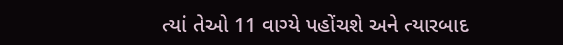ત્યાં તેઓ 11 વાગ્યે પહોંચશે અને ત્યારબાદ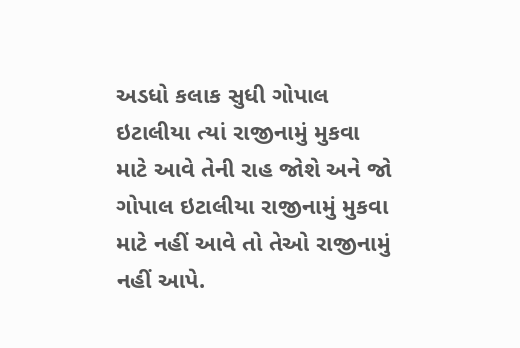અડધો કલાક સુધી ગોપાલ ઇટાલીયા ત્યાં રાજીનામું મુકવા માટે આવે તેની રાહ જોશે અને જો ગોપાલ ઇટાલીયા રાજીનામું મુકવા માટે નહીં આવે તો તેઓ રાજીનામું નહીં આપે.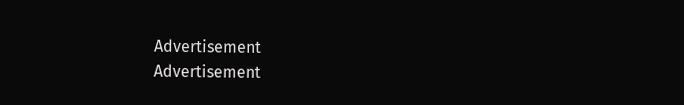Advertisement
Advertisement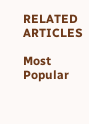RELATED ARTICLES

Most Popular